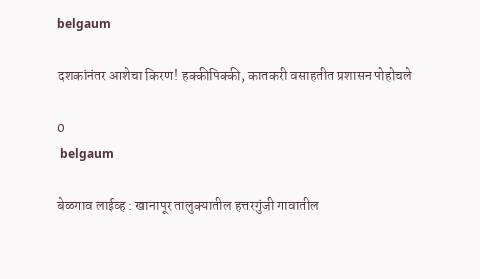belgaum

दशकांनंतर आशेचा किरण! हक्कीपिक्की, कातकरी वसाहतीत प्रशासन पोहोचले

0
 belgaum

बेळगाव लाईव्ह : खानापूर तालुक्यातील हत्तरगुंजी गावातील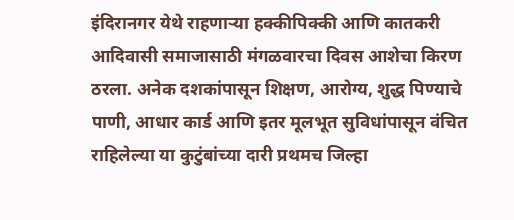इंदिरानगर येथे राहणाऱ्या हक्कीपिक्की आणि कातकरी आदिवासी समाजासाठी मंगळवारचा दिवस आशेचा किरण ठरला. अनेक दशकांपासून शिक्षण, आरोग्य, शुद्ध पिण्याचे पाणी, आधार कार्ड आणि इतर मूलभूत सुविधांपासून वंचित राहिलेल्या या कुटुंबांच्या दारी प्रथमच जिल्हा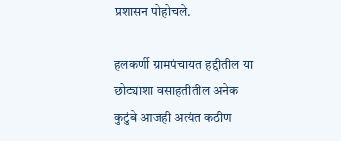प्रशासन पोहोचले.

हलकर्णी ग्रामपंचायत हद्दीतील या छोट्याशा वसाहतीतील अनेक कुटुंबे आजही अत्यंत कठीण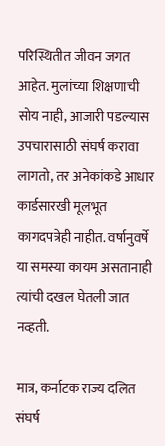परिस्थितीत जीवन जगत आहेत. मुलांच्या शिक्षणाची सोय नाही, आजारी पडल्यास उपचारासाठी संघर्ष करावा लागतो, तर अनेकांकडे आधार कार्डसारखी मूलभूत कागदपत्रेही नाहीत. वर्षानुवर्षे या समस्या कायम असतानाही त्यांची दखल घेतली जात नव्हती.

मात्र, कर्नाटक राज्य दलित संघर्ष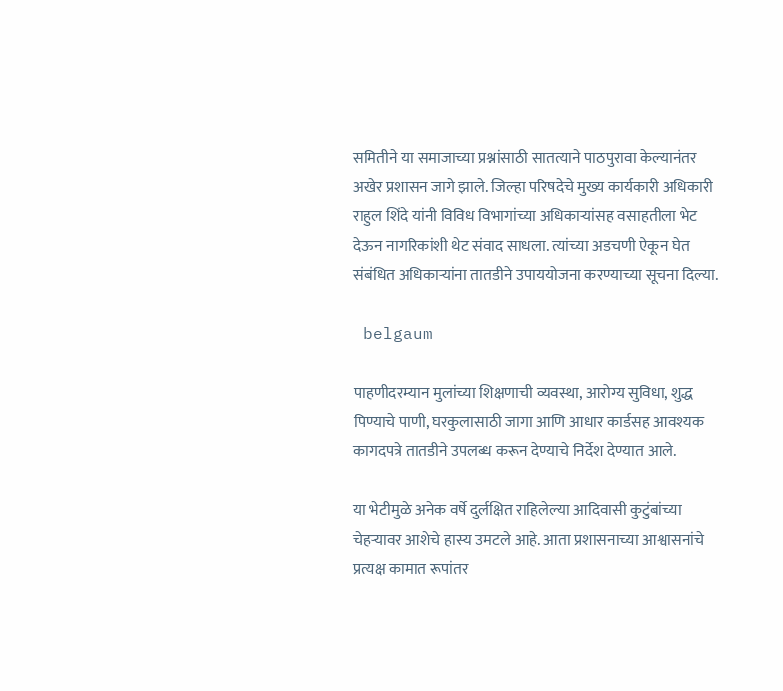समितीने या समाजाच्या प्रश्नांसाठी सातत्याने पाठपुरावा केल्यानंतर अखेर प्रशासन जागे झाले. जिल्हा परिषदेचे मुख्य कार्यकारी अधिकारी राहुल शिंदे यांनी विविध विभागांच्या अधिकाऱ्यांसह वसाहतीला भेट देऊन नागरिकांशी थेट संवाद साधला. त्यांच्या अडचणी ऐकून घेत संबंधित अधिकाऱ्यांना तातडीने उपाययोजना करण्याच्या सूचना दिल्या.

 belgaum

पाहणीदरम्यान मुलांच्या शिक्षणाची व्यवस्था, आरोग्य सुविधा, शुद्ध पिण्याचे पाणी, घरकुलासाठी जागा आणि आधार कार्डसह आवश्यक कागदपत्रे तातडीने उपलब्ध करून देण्याचे निर्देश देण्यात आले.

या भेटीमुळे अनेक वर्षे दुर्लक्षित राहिलेल्या आदिवासी कुटुंबांच्या चेहऱ्यावर आशेचे हास्य उमटले आहे. आता प्रशासनाच्या आश्वासनांचे प्रत्यक्ष कामात रूपांतर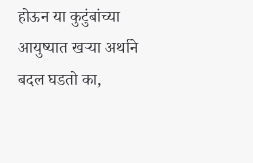होऊन या कुटुंबांच्या आयुष्यात खऱ्या अर्थाने बदल घडतो का,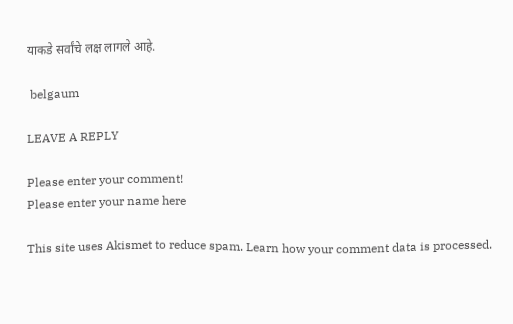याकडे सर्वांचे लक्ष लागले आहे.

 belgaum

LEAVE A REPLY

Please enter your comment!
Please enter your name here

This site uses Akismet to reduce spam. Learn how your comment data is processed.